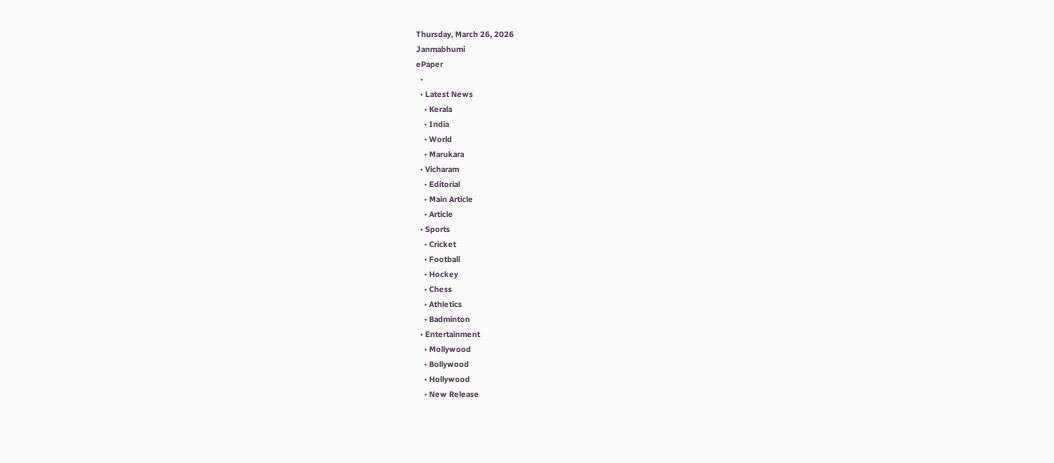Thursday, March 26, 2026
Janmabhumi
ePaper
  •
  • Latest News
    • Kerala
    • India
    • World
    • Marukara
  • Vicharam
    • Editorial
    • Main Article
    • Article
  • Sports
    • Cricket
    • Football
    • Hockey
    • Chess
    • Athletics
    • Badminton
  • Entertainment
    • Mollywood
    • Bollywood
    • Hollywood
    • New Release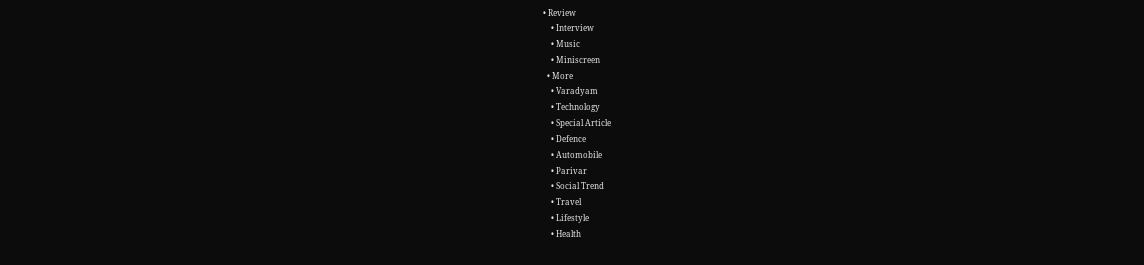• Review
    • Interview
    • Music
    • Miniscreen
  • More
    • Varadyam
    • Technology
    • Special Article
    • Defence
    • Automobile
    • Parivar
    • Social Trend
    • Travel
    • Lifestyle
    • Health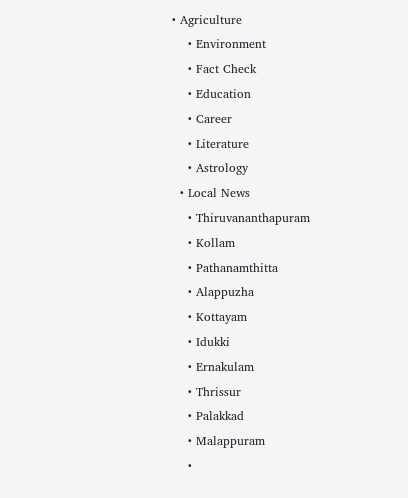• Agriculture
    • Environment
    • Fact Check
    • Education
    • Career
    • Literature
    • Astrology
  • Local News
    • Thiruvananthapuram
    • Kollam
    • Pathanamthitta
    • Alappuzha
    • Kottayam
    • Idukki
    • Ernakulam
    • Thrissur
    • Palakkad
    • Malappuram
    •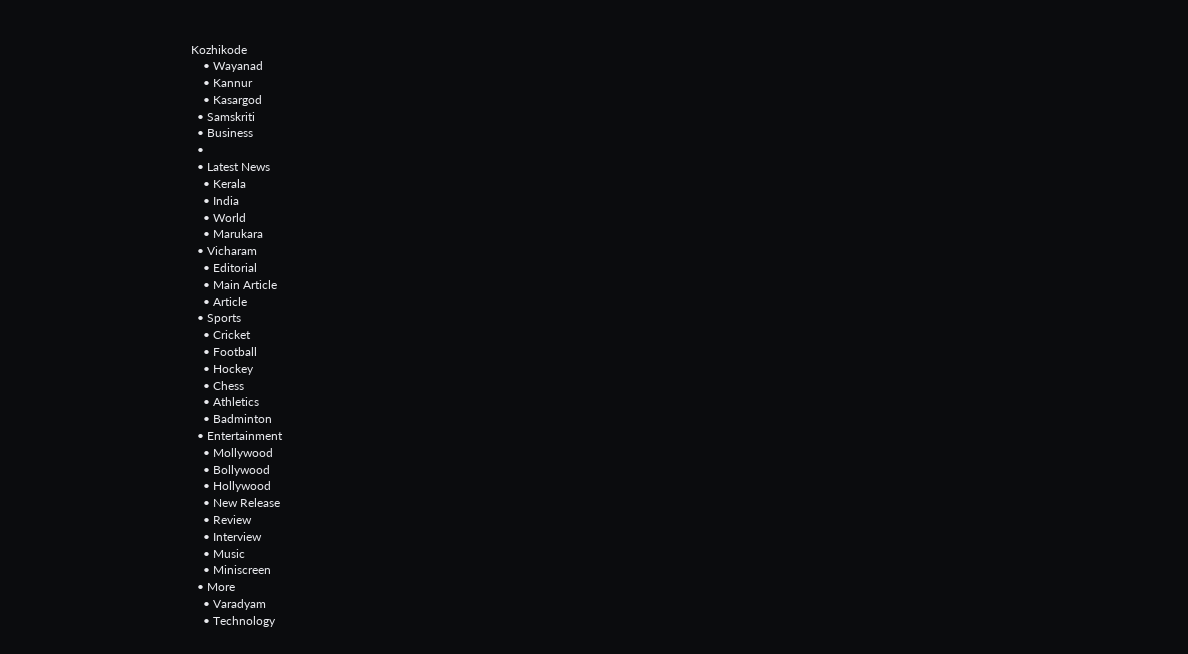Kozhikode
    • Wayanad
    • Kannur
    • Kasargod
  • Samskriti
  • Business
  •
  • Latest News
    • Kerala
    • India
    • World
    • Marukara
  • Vicharam
    • Editorial
    • Main Article
    • Article
  • Sports
    • Cricket
    • Football
    • Hockey
    • Chess
    • Athletics
    • Badminton
  • Entertainment
    • Mollywood
    • Bollywood
    • Hollywood
    • New Release
    • Review
    • Interview
    • Music
    • Miniscreen
  • More
    • Varadyam
    • Technology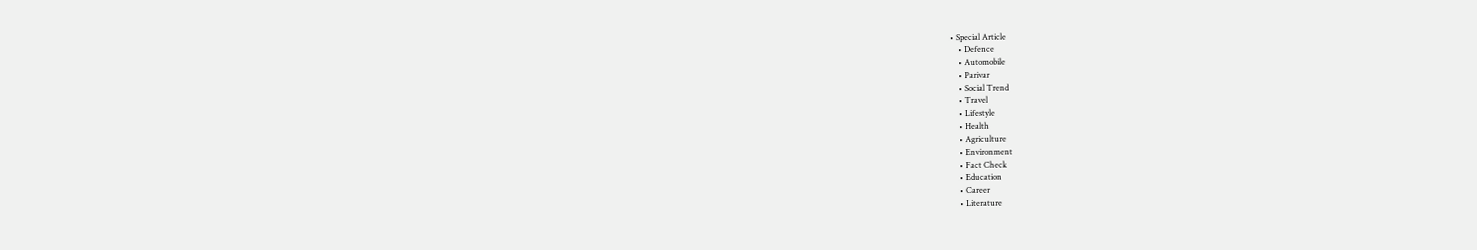• Special Article
    • Defence
    • Automobile
    • Parivar
    • Social Trend
    • Travel
    • Lifestyle
    • Health
    • Agriculture
    • Environment
    • Fact Check
    • Education
    • Career
    • Literature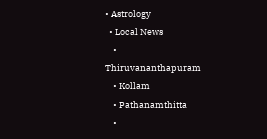• Astrology
  • Local News
    • Thiruvananthapuram
    • Kollam
    • Pathanamthitta
    •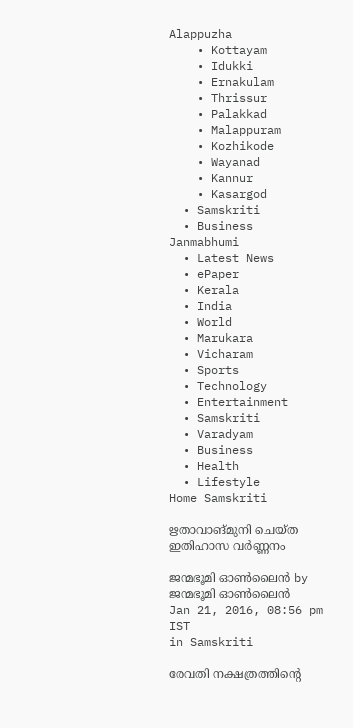Alappuzha
    • Kottayam
    • Idukki
    • Ernakulam
    • Thrissur
    • Palakkad
    • Malappuram
    • Kozhikode
    • Wayanad
    • Kannur
    • Kasargod
  • Samskriti
  • Business
Janmabhumi
  • Latest News
  • ePaper
  • Kerala
  • India
  • World
  • Marukara
  • Vicharam
  • Sports
  • Technology
  • Entertainment
  • Samskriti
  • Varadyam
  • Business
  • Health
  • Lifestyle
Home Samskriti

ഋതാവാങ്മുനി ചെയ്ത ഇതിഹാസ വര്‍ണ്ണനം

ജന്മഭൂമി ഓണ്‍ലൈന്‍ by ജന്മഭൂമി ഓണ്‍ലൈന്‍
Jan 21, 2016, 08:56 pm IST
in Samskriti

രേവതി നക്ഷത്രത്തിന്റെ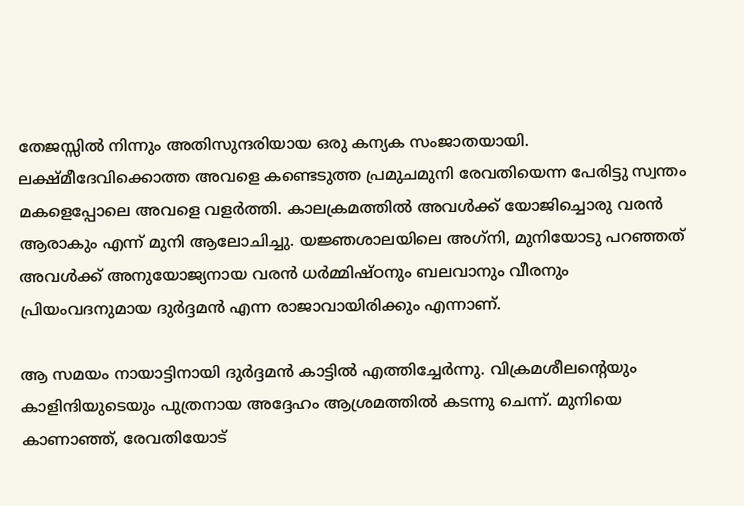തേജസ്സില്‍ നിന്നും അതിസുന്ദരിയായ ഒരു കന്യക സംജാതയായി. ലക്ഷ്മീദേവിക്കൊത്ത അവളെ കണ്ടെടുത്ത പ്രമുചമുനി രേവതിയെന്ന പേരിട്ടു സ്വന്തം മകളെപ്പോലെ അവളെ വളര്‍ത്തി. കാലക്രമത്തില്‍ അവള്‍ക്ക് യോജിച്ചൊരു വരന്‍ ആരാകും എന്ന് മുനി ആലോചിച്ചു. യജ്ഞശാലയിലെ അഗ്‌നി, മുനിയോടു പറഞ്ഞത് അവള്‍ക്ക് അനുയോജ്യനായ വരന്‍ ധര്‍മ്മിഷ്ഠനും ബലവാനും വീരനും പ്രിയംവദനുമായ ദുര്‍ദ്ദമന്‍ എന്ന രാജാവായിരിക്കും എന്നാണ്.

ആ സമയം നായാട്ടിനായി ദുര്‍ദ്ദമന്‍ കാട്ടില്‍ എത്തിച്ചേര്‍ന്നു. വിക്രമശീലന്റെയും കാളിന്ദിയുടെയും പുത്രനായ അദ്ദേഹം ആശ്രമത്തില്‍ കടന്നു ചെന്ന്. മുനിയെ കാണാഞ്ഞ്, രേവതിയോട്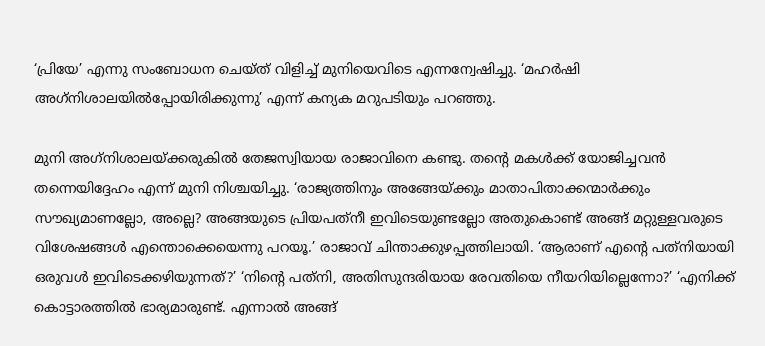‘പ്രിയേ’ എന്നു സംബോധന ചെയ്ത് വിളിച്ച് മുനിയെവിടെ എന്നന്വേഷിച്ചു. ‘മഹര്‍ഷി അഗ്‌നിശാലയില്‍പ്പോയിരിക്കുന്നു’ എന്ന് കന്യക മറുപടിയും പറഞ്ഞു.

മുനി അഗ്‌നിശാലയ്‌ക്കരുകില്‍ തേജസ്വിയായ രാജാവിനെ കണ്ടു. തന്റെ മകള്‍ക്ക് യോജിച്ചവന്‍ തന്നെയിദ്ദേഹം എന്ന് മുനി നിശ്ചയിച്ചു. ‘രാജ്യത്തിനും അങ്ങേയ്‌ക്കും മാതാപിതാക്കന്മാര്‍ക്കും സൗഖ്യമാണല്ലോ, അല്ലെ? അങ്ങയുടെ പ്രിയപത്‌നീ ഇവിടെയുണ്ടല്ലോ അതുകൊണ്ട് അങ്ങ് മറ്റുള്ളവരുടെ വിശേഷങ്ങള്‍ എന്തൊക്കെയെന്നു പറയൂ.’ രാജാവ് ചിന്താക്കുഴപ്പത്തിലായി. ‘ആരാണ് എന്റെ പത്‌നിയായി ഒരുവള്‍ ഇവിടെക്കഴിയുന്നത്?’ ‘നിന്റെ പത്‌നി, അതിസുന്ദരിയായ രേവതിയെ നീയറിയില്ലെന്നോ?’ ‘എനിക്ക് കൊട്ടാരത്തില്‍ ഭാര്യമാരുണ്ട്. എന്നാല്‍ അങ്ങ്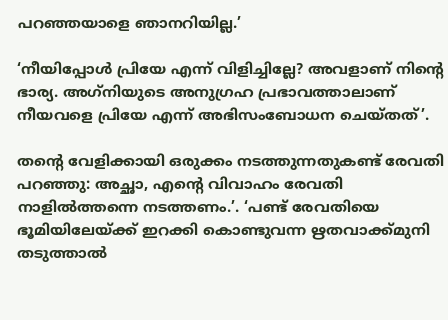പറഞ്ഞയാളെ ഞാനറിയില്ല.’

‘നീയിപ്പോള്‍ പ്രിയേ എന്ന് വിളിച്ചില്ലേ? അവളാണ് നിന്റെ ഭാര്യ. അഗ്‌നിയുടെ അനുഗ്രഹ പ്രഭാവത്താലാണ് നീയവളെ പ്രിയേ എന്ന് അഭിസംബോധന ചെയ്തത്’.

തന്റെ വേളിക്കായി ഒരുക്കം നടത്തുന്നതുകണ്ട് രേവതി പറഞ്ഞു: അച്ഛാ, എന്റെ വിവാഹം രേവതി നാളില്‍ത്തന്നെ നടത്തണം.’. ‘പണ്ട് രേവതിയെ ഭൂമിയിലേയ്‌ക്ക് ഇറക്കി കൊണ്ടുവന്ന ഋതവാക്ക്മുനി തടുത്താല്‍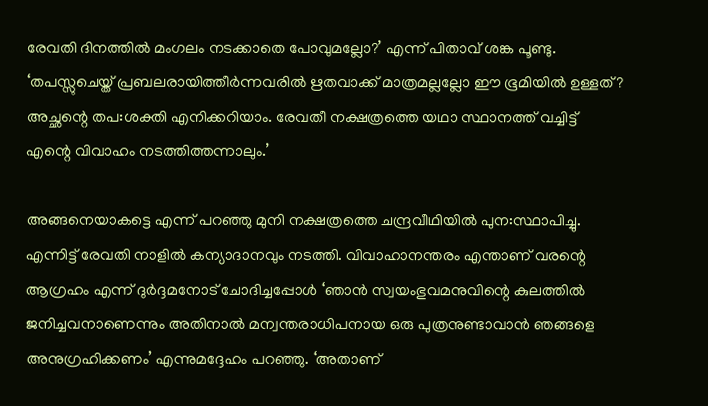രേവതി ദിനത്തില്‍ മംഗലം നടക്കാതെ പോവുമല്ലോ?’ എന്ന് പിതാവ് ശങ്ക പൂണ്ടു. ‘തപസ്സുചെയ്ത് പ്രബലരായിത്തീര്‍ന്നവരില്‍ ഋതവാക്ക് മാത്രമല്ലല്ലോ ഈ ഭൂമിയില്‍ ഉള്ളത്? അച്ഛന്റെ തപ:ശക്തി എനിക്കറിയാം. രേവതീ നക്ഷത്രത്തെ യഥാ സ്ഥാനത്ത് വച്ചിട്ട് എന്റെ വിവാഹം നടത്തിത്തന്നാലും.’

അങ്ങനെയാകട്ടെ എന്ന് പറഞ്ഞു മുനി നക്ഷത്രത്തെ ചന്ദ്രവീഥിയില്‍ പുന:സ്ഥാപിച്ചു. എന്നിട്ട് രേവതി നാളില്‍ കന്യാദാനവും നടത്തി. വിവാഹാനന്തരം എന്താണ് വരന്റെ ആഗ്രഹം എന്ന് ദുര്‍ദ്ദമനോട് ചോദിച്ചപ്പോള്‍ ‘ഞാന്‍ സ്വയംഭുവമനുവിന്റെ കുലത്തില്‍ ജനിച്ചവനാണെന്നും അതിനാല്‍ മന്വന്തരാധിപനായ ഒരു പുത്രനുണ്ടാവാന്‍ ഞങ്ങളെ അനുഗ്രഹിക്കണം’ എന്നുമദ്ദേഹം പറഞ്ഞു. ‘അതാണ്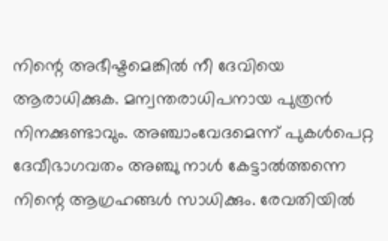നിന്റെ അഭീഷ്ടമെങ്കില്‍ നീ ദേവിയെ ആരാധിക്കുക. മന്വന്തരാധിപനായ പുത്രന്‍ നിനക്കുണ്ടാവും. അഞ്ചാംവേദമെന്ന് പുകള്‍പെറ്റ ദേവീഭാഗവതം അഞ്ചു നാള്‍ കേട്ടാല്‍ത്തന്നെ നിന്റെ ആഗ്രഹങ്ങള്‍ സാധിക്കും. രേവതിയില്‍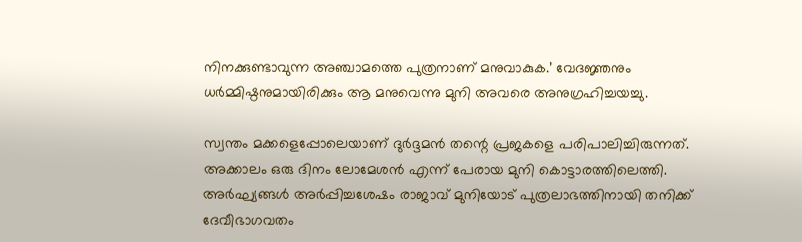നിനക്കുണ്ടാവുന്ന അഞ്ചാമത്തെ പുത്രനാണ് മനുവാകുക.’ വേദജ്ഞനും ധര്‍മ്മിഷ്ഠനുമായിരിക്കും ആ മനുവെന്നു മുനി അവരെ അനുഗ്രഹിച്ചയച്ചു.

സ്വന്തം മക്കളെപ്പോലെയാണ് ദുര്‍ദ്ദമന്‍ തന്റെ പ്രജകളെ പരിപാലിച്ചിരുന്നത്. അക്കാലം ഒരു ദിനം ലോമേശന്‍ എന്ന് പേരായ മുനി കൊട്ടാരത്തിലെത്തി. അര്‍ഘ്യങ്ങള്‍ അര്‍പ്പിച്ചശേഷം രാജാവ് മുനിയോട് പുത്രലാഭത്തിനായി തനിക്ക് ദേവീഭാഗവതം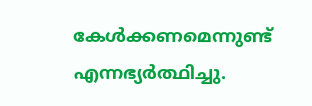കേള്‍ക്കണമെന്നുണ്ട് എന്നഭ്യര്‍ത്ഥിച്ചു.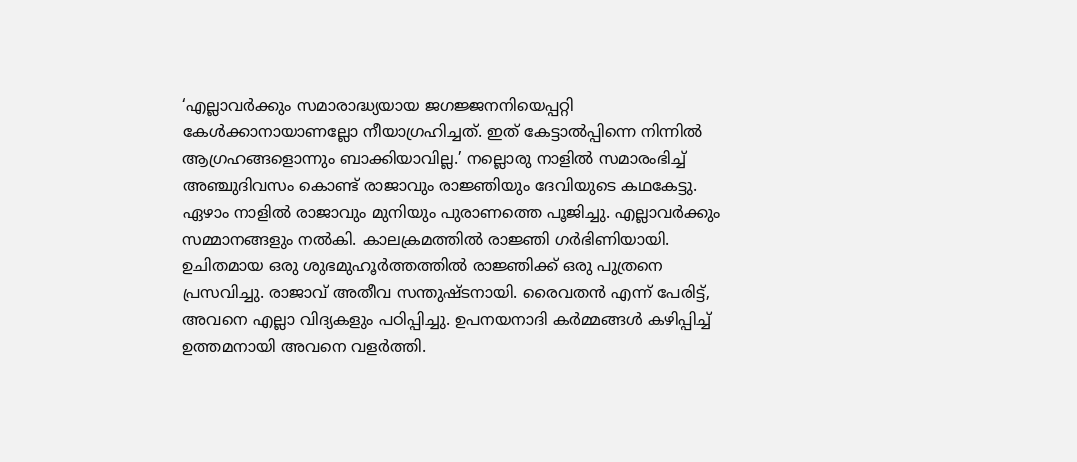‘എല്ലാവര്‍ക്കും സമാരാദ്ധ്യയായ ജഗജ്ജനനിയെപ്പറ്റി കേള്‍ക്കാനായാണല്ലോ നീയാഗ്രഹിച്ചത്. ഇത് കേട്ടാല്‍പ്പിന്നെ നിന്നില്‍ ആഗ്രഹങ്ങളൊന്നും ബാക്കിയാവില്ല.’ നല്ലൊരു നാളില്‍ സമാരംഭിച്ച് അഞ്ചുദിവസം കൊണ്ട് രാജാവും രാജ്ഞിയും ദേവിയുടെ കഥകേട്ടു. ഏഴാം നാളില്‍ രാജാവും മുനിയും പുരാണത്തെ പൂജിച്ചു. എല്ലാവര്‍ക്കും സമ്മാനങ്ങളും നല്‍കി. കാലക്രമത്തില്‍ രാജ്ഞി ഗര്‍ഭിണിയായി. ഉചിതമായ ഒരു ശുഭമുഹൂര്‍ത്തത്തില്‍ രാജ്ഞിക്ക് ഒരു പുത്രനെ പ്രസവിച്ചു. രാജാവ് അതീവ സന്തുഷ്ടനായി. രൈവതന്‍ എന്ന് പേരിട്ട്, അവനെ എല്ലാ വിദ്യകളും പഠിപ്പിച്ചു. ഉപനയനാദി കര്‍മ്മങ്ങള്‍ കഴിപ്പിച്ച് ഉത്തമനായി അവനെ വളര്‍ത്തി.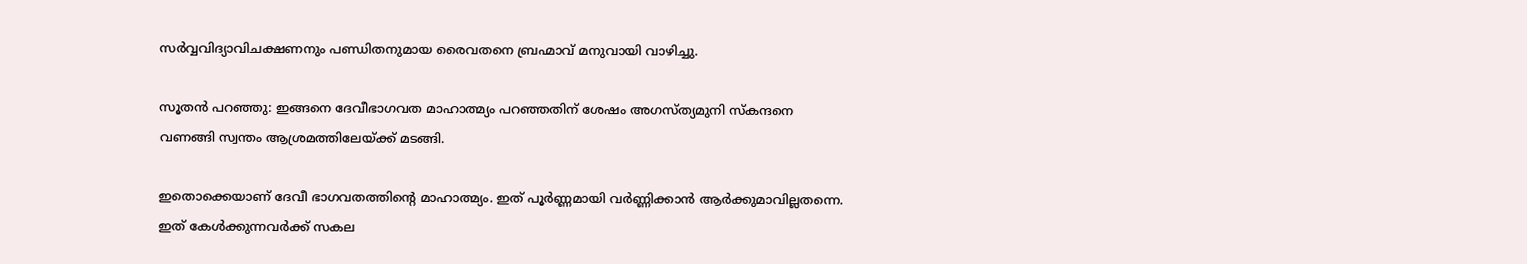സര്‍വ്വവിദ്യാവിചക്ഷണനും പണ്ഡിതനുമായ രൈവതനെ ബ്രഹ്മാവ് മനുവായി വാഴിച്ചു.

സൂതന്‍ പറഞ്ഞു: ഇങ്ങനെ ദേവീഭാഗവത മാഹാത്മ്യം പറഞ്ഞതിന് ശേഷം അഗസ്ത്യമുനി സ്‌കന്ദനെ വണങ്ങി സ്വന്തം ആശ്രമത്തിലേയ്‌ക്ക് മടങ്ങി.

ഇതൊക്കെയാണ് ദേവീ ഭാഗവതത്തിന്റെ മാഹാത്മ്യം. ഇത് പൂര്‍ണ്ണമായി വര്‍ണ്ണിക്കാന്‍ ആര്‍ക്കുമാവില്ലതന്നെ. ഇത് കേള്‍ക്കുന്നവര്‍ക്ക് സകല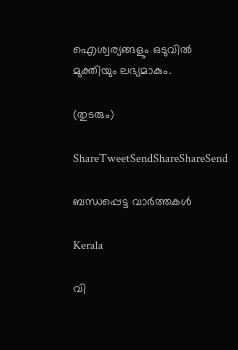ഐശ്വര്യങ്ങളും ഒടുവില്‍ മുക്തിയും ലഭ്യമാകും.

(തുടരും)

ShareTweetSendShareShareSend

ബന്ധപ്പെട്ട വാര്‍ത്തകള്‍

Kerala

വി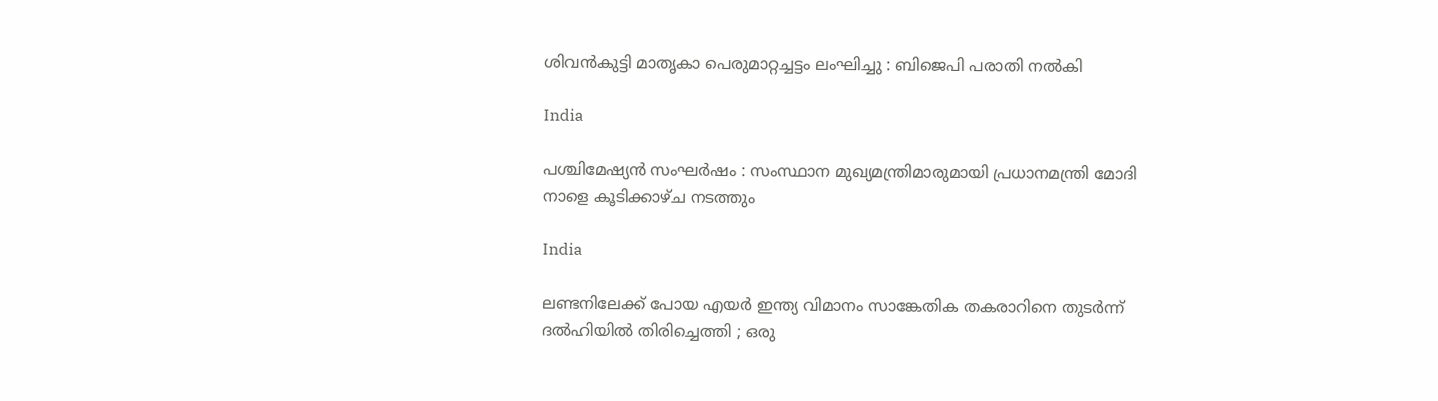ശിവന്‍കുട്ടി മാതൃകാ പെരുമാറ്റച്ചട്ടം ലംഘിച്ചു : ബിജെപി പരാതി നല്‍കി

India

പശ്ചിമേഷ്യൻ സംഘർഷം : സംസ്ഥാന മുഖ്യമന്ത്രിമാരുമായി പ്രധാനമന്ത്രി മോദി നാളെ കൂടിക്കാഴ്ച നടത്തും

India

ലണ്ടനിലേക്ക് പോയ എയർ ഇന്ത്യ വിമാനം സാങ്കേതിക തകരാറിനെ തുടർന്ന് ദൽഹിയിൽ തിരിച്ചെത്തി ; ഒരു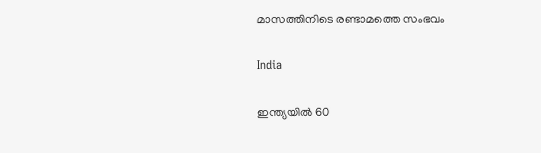മാസത്തിനിടെ രണ്ടാമത്തെ സംഭവം

India

ഇന്ത്യയിൽ 60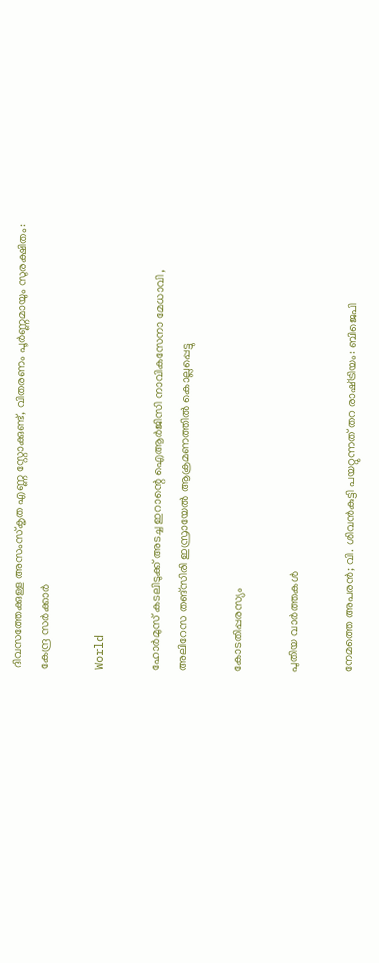ദിവസത്തേക്കുള്ള അസംസ്കൃത എണ്ണ സ്റ്റോക്കുണ്ട്, വിതരണം പൂർണ്ണമായും സുരക്ഷിതം: കേന്ദ്ര സർക്കാർ

World

ഹോർമുസ് കടലിടുക്ക് അടച്ച ഇറാന്റെ ഐആർജിസി നാവികസേനാ മേധാവി , അലിറേസ തങ്‌സിരി ഇസ്രായേൽ ആക്രമണത്തിൽ കൊല്ലപ്പെട്ടു

കോടതിപ്പരസ്യം

പുതിയ വാര്‍ത്തകള്‍

നേമത്തെ അപരൻ; വി. ശിവൻകുട്ടി പയറ്റുന്നത് തറ രാഷ്‌ട്രിയം: ബിജെപി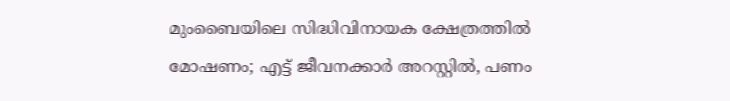മുംബൈയിലെ സിദ്ധിവിനായക ക്ഷേത്രത്തിൽ മോഷണം; എട്ട് ജീവനക്കാർ അറസ്റ്റിൽ, പണം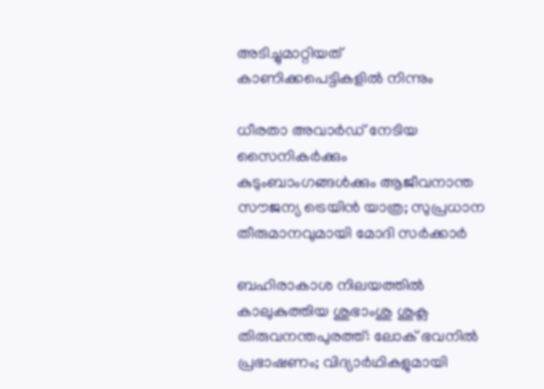അടിച്ചുമാറ്റിയത് കാണിക്കപെട്ടികളിൽ നിന്നും

ധീരതാ അവാർഡ് നേടിയ സൈനികർക്കും കുടുംബാംഗങ്ങൾക്കും ആജീവനാന്ത സൗജന്യ ട്രെയിൻ യാത്ര; സുപ്രധാന തീരുമാനവുമായി മോദി സർക്കാർ

ബഹിരാകാശ നിലയത്തില്‍ കാലുകുത്തിയ ശുഭാംശു ശുക്ല തിരുവനന്തപുരത്ത്: ലോക് ഭവനില്‍ പ്രഭാഷണം; വിദ്യാര്‍ഥികളുമായി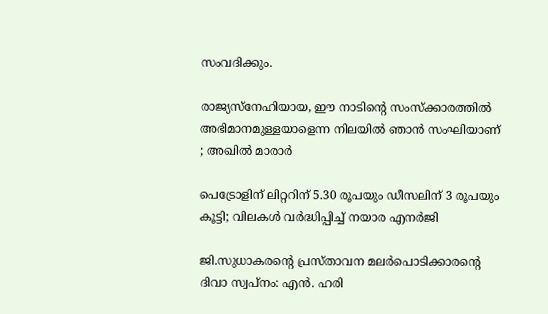സംവദിക്കും.

രാജ്യസ്നേഹിയായ, ഈ നാടിന്റെ സംസ്ക്കാരത്തിൽ അഭിമാനമുള്ളയാളെന്ന നിലയിൽ ഞാൻ സംഘിയാണ് ; അഖിൽ മാരാർ

പെട്രോളിന് ലിറ്ററിന് 5.30 രൂപയും ഡീസലിന് 3 രൂപയും കൂട്ടി; വിലകൾ വർദ്ധിപ്പിച്ച് നയാര എനർജി

ജി.സുധാകരന്റെ പ്രസ്താവന മലർപൊടിക്കാരന്റെ ദിവാ സ്വപ്നം: എൻ. ഹരി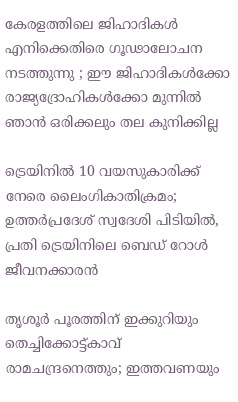കേരളത്തിലെ ജിഹാദികൾ എനിക്കെതിരെ ഗൂഢാലോചന നടത്തുന്നു ; ഈ ജിഹാദികൾക്കോ രാജ്യദ്രോഹികൾക്കോ മുന്നിൽ ഞാൻ ഒരിക്കലും തല കുനിക്കില്ല

ട്രെയിനിൽ 10 വയസുകാരിക്ക് നേരെ ലൈംഗികാതിക്രമം; ഉത്തർപ്രദേശ് സ്വദേശി പിടിയിൽ, പ്രതി ട്രെയിനിലെ ബെഡ് റോൾ ജീവനക്കാരൻ

തൃശൂർ പൂരത്തിന് ഇക്കുറിയും തെച്ചിക്കോട്ട്കാവ് രാമചന്ദ്രനെത്തും; ഇത്തവണയും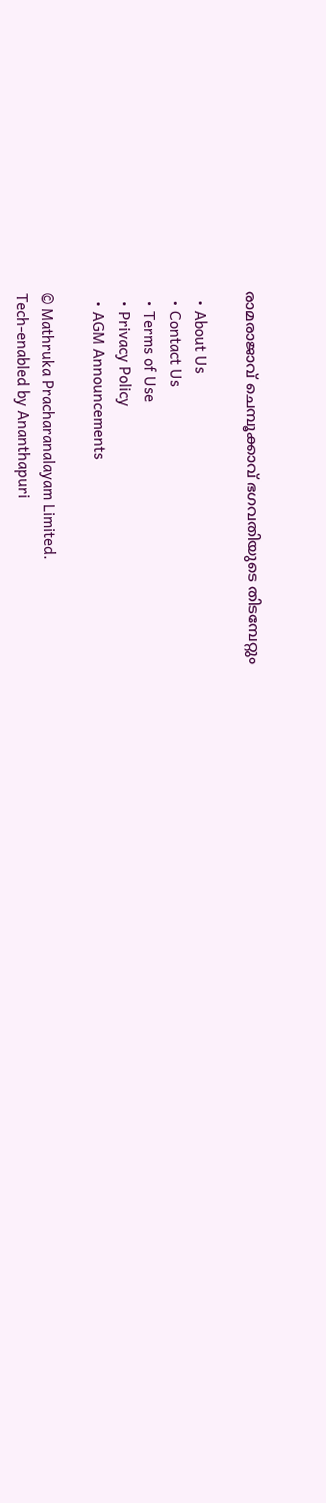രാമരാജാവ് ചെമ്പൂക്കാവ് ഭഗവതിയുടെ തിടമ്പേറ്റും

  • About Us
  • Contact Us
  • Terms of Use
  • Privacy Policy
  • AGM Announcements

© Mathruka Pracharanalayam Limited.
Tech-enabled by Ananthapuri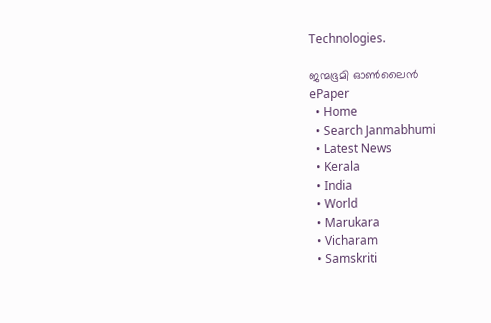Technologies.

ജന്മഭൂമി ഓണ്‍ലൈന്‍
ePaper
  • Home
  • Search Janmabhumi
  • Latest News
  • Kerala
  • India
  • World
  • Marukara
  • Vicharam
  • Samskriti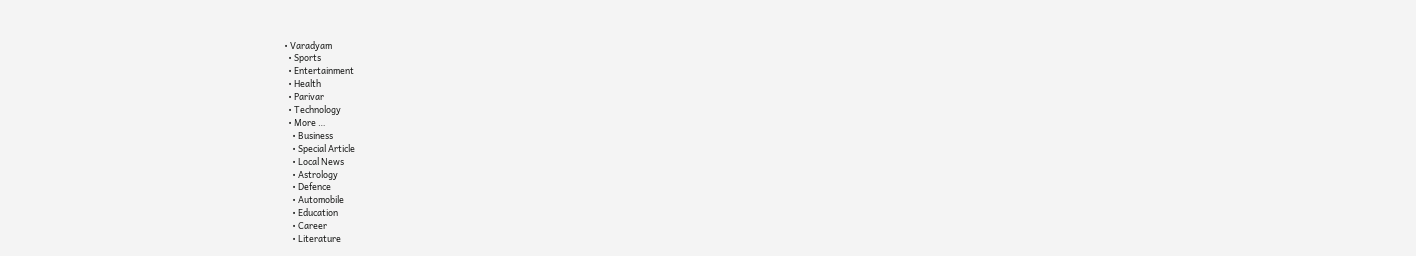• Varadyam
  • Sports
  • Entertainment
  • Health
  • Parivar
  • Technology
  • More …
    • Business
    • Special Article
    • Local News
    • Astrology
    • Defence
    • Automobile
    • Education
    • Career
    • Literature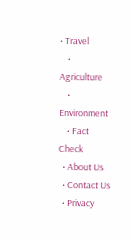• Travel
    • Agriculture
    • Environment
    • Fact Check
  • About Us
  • Contact Us
  • Privacy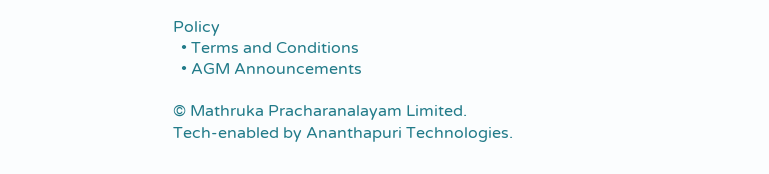Policy
  • Terms and Conditions
  • AGM Announcements

© Mathruka Pracharanalayam Limited.
Tech-enabled by Ananthapuri Technologies.